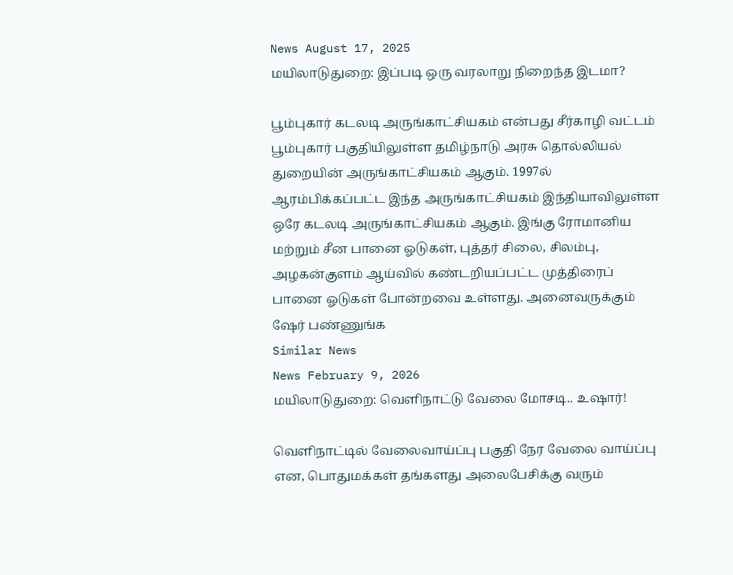News August 17, 2025
மயிலாடுதுறை: இப்படி ஒரு வரலாறு நிறைந்த இடமா?

பூம்புகார் கடலடி அருங்காட்சியகம் என்பது சீர்காழி வட்டம் பூம்புகார் பகுதியிலுள்ள தமிழ்நாடு அரசு தொல்லியல் துறையின் அருங்காட்சியகம் ஆகும். 1997ல் ஆரம்பிக்கப்பட்ட இந்த அருங்காட்சியகம் இந்தியாவிலுள்ள ஒரே கடலடி அருங்காட்சியகம் ஆகும். இங்கு ரோமானிய மற்றும் சீன பானை ஓடுகள், புத்தர் சிலை, சிலம்பு, அழகன்குளம் ஆய்வில் கண்டறியப்பட்ட முத்திரைப் பானை ஓடுகள் போன்றவை உள்ளது. அனைவருக்கும் ஷேர் பண்ணுங்க
Similar News
News February 9, 2026
மயிலாடுதுறை: வெளிநாட்டு வேலை மோசடி.. உஷார்!

வெளிநாட்டில் வேலைவாய்ப்பு பகுதி நேர வேலை வாய்ப்பு என, பொதுமக்கள் தங்களது அலைபேசிக்கு வரும்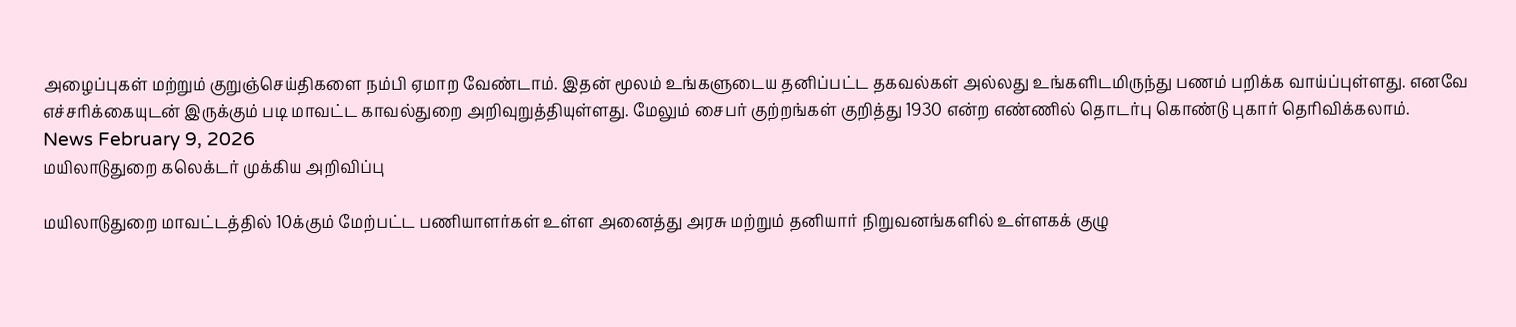அழைப்புகள் மற்றும் குறுஞ்செய்திகளை நம்பி ஏமாற வேண்டாம். இதன் மூலம் உங்களுடைய தனிப்பட்ட தகவல்கள் அல்லது உங்களிடமிருந்து பணம் பறிக்க வாய்ப்புள்ளது. எனவே எச்சரிக்கையுடன் இருக்கும் படி மாவட்ட காவல்துறை அறிவுறுத்தியுள்ளது. மேலும் சைபர் குற்றங்கள் குறித்து 1930 என்ற எண்ணில் தொடர்பு கொண்டு புகார் தெரிவிக்கலாம்.
News February 9, 2026
மயிலாடுதுறை கலெக்டர் முக்கிய அறிவிப்பு

மயிலாடுதுறை மாவட்டத்தில் 10க்கும் மேற்பட்ட பணியாளர்கள் உள்ள அனைத்து அரசு மற்றும் தனியார் நிறுவனங்களில் உள்ளகக் குழு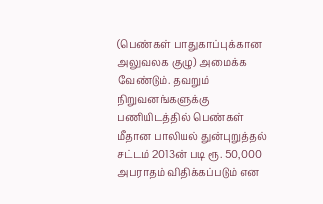(பெண்கள் பாதுகாப்புக்கான அலுவலக குழு) அமைக்க வேண்டும். தவறும் நிறுவனங்களுக்கு பணியிடத்தில் பெண்கள் மீதான பாலியல் துன்புறுத்தல் சட்டம் 2013ன் படி ரூ. 50,000 அபராதம் விதிக்கப்படும் என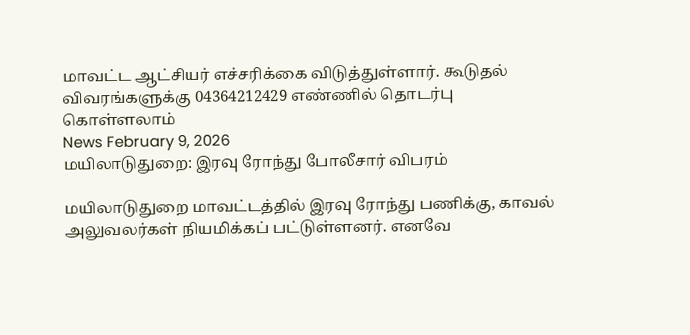மாவட்ட ஆட்சியர் எச்சரிக்கை விடுத்துள்ளார். கூடுதல் விவரங்களுக்கு 04364212429 எண்ணில் தொடர்பு கொள்ளலாம்
News February 9, 2026
மயிலாடுதுறை: இரவு ரோந்து போலீசார் விபரம்

மயிலாடுதுறை மாவட்டத்தில் இரவு ரோந்து பணிக்கு, காவல் அலுவலர்கள் நியமிக்கப் பட்டுள்ளனர். எனவே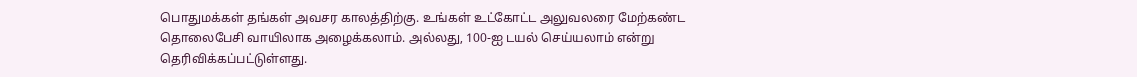பொதுமக்கள் தங்கள் அவசர காலத்திற்கு. உங்கள் உட்கோட்ட அலுவலரை மேற்கண்ட தொலைபேசி வாயிலாக அழைக்கலாம். அல்லது, 100-ஐ டயல் செய்யலாம் என்று தெரிவிக்கப்பட்டுள்ளது.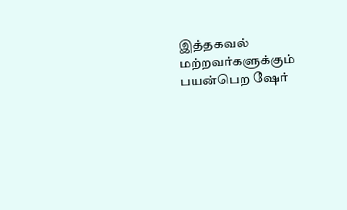இத்தகவல் மற்றவர்களுக்கும் பயன்பெற ஷேர்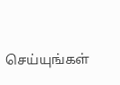செய்யுங்கள்